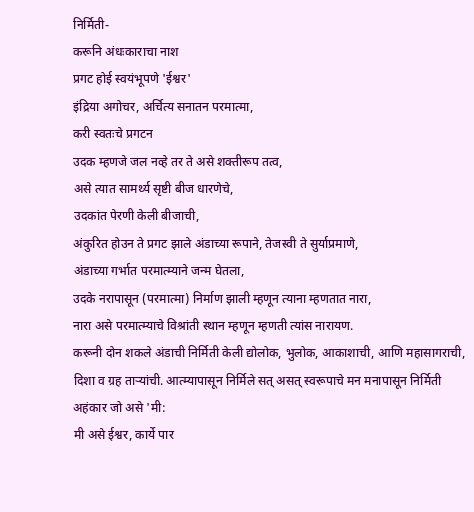निर्मिती-
करूनि अंधःकाराचा नाश
प्रगट होई स्वयंभूपणे 'ईश्वर'
इंद्रिया अगोचर, अर्चित्य सनातन परमात्मा,
करी स्वतःचे प्रगटन
उदक म्हणजे जल नव्हे तर ते असे शक्तीरूप तत्व,
असे त्यात सामर्थ्य सृष्टी बीज धारणेचे,
उदकांत पेरणी केली बीजाची,
अंकुरित होउन ते प्रगट झाले अंडाच्या रूपाने, तेजस्वी ते सुर्याप्रमाणे,
अंडाच्या गर्भात परमात्म्याने जन्म घेतला,
उदके नरापासून (परमात्मा) निर्माण झाली म्हणून त्याना म्हणतात नारा,
नारा असे परमात्म्याचे विश्रांती स्थान म्हणून म्हणती त्यांस नारायण.
करूनी दोन शकले अंडाची निर्मिती केली द्योलोक, भुलोक, आकाशाची, आणि महासागराची, दिशा व ग्रह ताऱ्यांची. आत्म्यापासून निर्मिले सत् असत् स्वरूपाचे मन मनापासून निर्मिती अहंकार जो असे 'मी:
मी असे ईश्वर, कार्ये पार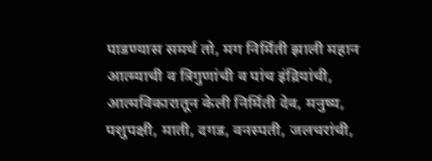पाडण्यास समर्थ तो, मग निर्मिती झाली महान आत्म्याची व त्रिगुणांची व पांच इंद्रियांची,
आत्मविकारातून केली निर्मिती देव, मनुष्य, पशुपक्षी, माती, दगड, वनस्पती, जलचरांची,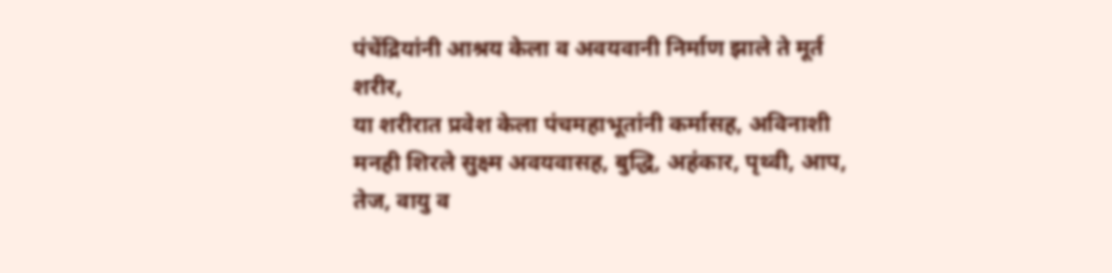पंचेंद्रियांनी आश्रय केला व अवयवानी निर्माण झाले ते मूर्त शरीर,
या शरीरात प्रवेश केला पंचमहाभूतांनी कर्मासह, अविनाशी मनही शिरले सुक्ष्म अवयवासह, बुद्धि, अहंकार, पृथ्वी, आप, तेज, वायु व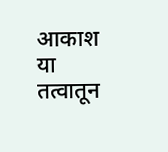आकाश या तत्वातून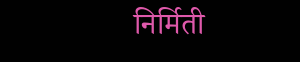निर्मिती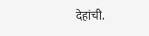देहांची.